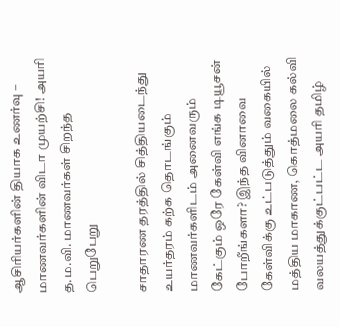ஆசிரியர்களின் தியாக உணர்வு – மாணவர்களின் விடா முயற்சி! அயரி த.ம.வி. மாணவர்கள் சிறந்த பெறுபேறு

சாதாரண தரத்தில் சித்தியடைந்து உயர்தரம் கற்க தொடங்கும் மாணவர்களிடம் அனைவரும் கேட்கும் ஒரே கேள்வி எங்க டியூசன் போறீங்களா? இந்த வினாவை கேள்விக்கு உட்படுத்தும் வகையில் மத்திய மாகாண, கொத்மலை கல்வி வலயத்துக்குட்பட்ட அயரி தமிழ்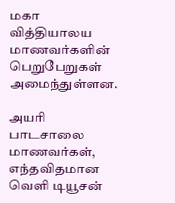மகா வித்தியாலய மாணவர்களின் பெறுபேறுகள் அமைந்துள்ளன.

அயரி பாடசாலை மாணவர்கள், எந்தவிதமான வெளி டியூசன்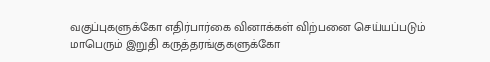வகுப்புகளுக்கோ எதிர்பார்கை வினாக்கள் விற்பனை செய்யப்படும் மாபெரும் இறுதி கருத்தரங்குகளுக்கோ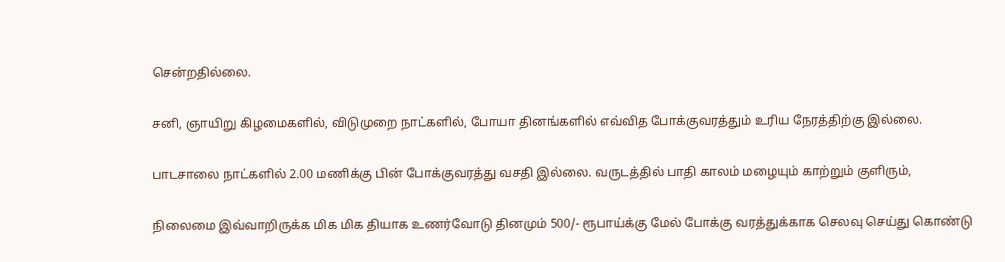சென்றதில்லை.

சனி, ஞாயிறு கிழமைகளில், விடுமுறை நாட்களில், போயா தினங்களில் எவ்வித போக்குவரத்தும் உரிய நேரத்திற்கு இல்லை.

பாடசாலை நாட்களில் 2.00 மணிக்கு பின் போக்குவரத்து வசதி இல்லை. வருடத்தில் பாதி காலம் மழையும் காற்றும் குளிரும்,

நிலைமை இவ்வாறிருக்க மிக மிக தியாக உணர்வோடு தினமும் 500/- ரூபாய்க்கு மேல் போக்கு வரத்துக்காக செலவு செய்து கொண்டு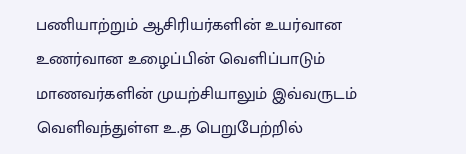பணியாற்றும் ஆசிரியர்களின் உயர்வான உணர்வான உழைப்பின் வெளிப்பாடும் மாணவர்களின் முயற்சியாலும் இவ்வருடம் வெளிவந்துள்ள உ.த பெறுபேற்றில்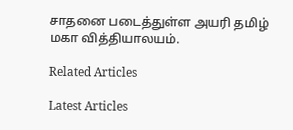சாதனை படைத்துள்ள அயரி தமிழ் மகா வித்தியாலயம்.

Related Articles

Latest Articles